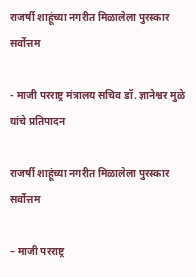राजर्षी शाहूंच्या नगरीत मिळालेला पुरस्कार सर्वोत्तम

- माजी परराष्ट्र मंत्रालय सचिव डॉ. ज्ञानेश्वर मुळे यांचे प्रतिपादन

राजर्षी शाहूंच्या नगरीत मिळालेला पुरस्कार सर्वोत्तम

– माजी परराष्ट्र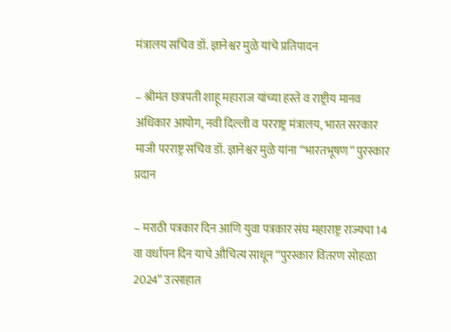मंत्रालय सचिव डॉ. ज्ञानेश्वर मुळे यांचे प्रतिपादन

– श्रीमंत छत्रपती शाहू महाराज यांच्या हस्ते व राष्ट्रीय मानव अधिकार आयोग, नवी दिल्ली व परराष्ट्र मंत्रालय, भारत सरकार माजी परराष्ट्र सचिव डॉ. ज्ञानेश्वर मुळे यांना “भारतभूषण” पुरस्कार प्रदान

– मराठी पत्रकार दिन आणि युवा पत्रकार संघ महाराष्ट्र राज्यचा 14 वा वर्धापन दिन याचे औचित्य साधून “पुरस्कार वितरण सोहळा 2024” उत्साहात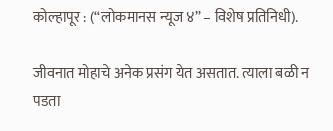कोल्हापूर : (“लोकमानस न्यूज ४” – विशेष प्रतिनिधी).

जीवनात मोहाचे अनेक प्रसंग येत असतात. त्याला बळी न पडता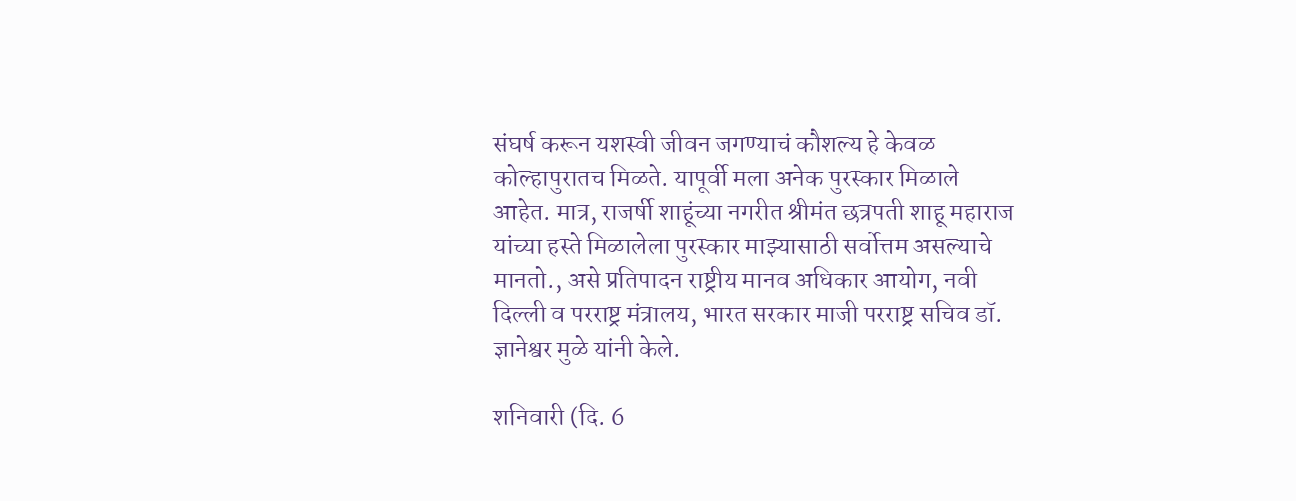संघर्ष करून यशस्वी जीवन जगण्याचं कौशल्य हे केवळ कोल्हापुरातच मिळते. यापूर्वी मला अनेक पुरस्कार मिळाले आहेत. मात्र, राजर्षी शाहूंच्या नगरीत श्रीमंत छत्रपती शाहू महाराज यांच्या हस्ते मिळालेला पुरस्कार माझ्यासाठी सर्वोत्तम असल्याचे मानतो., असे प्रतिपादन राष्ट्रीय मानव अधिकार आयोग, नवी दिल्ली व परराष्ट्र मंत्रालय, भारत सरकार माजी परराष्ट्र सचिव डॉ. ज्ञानेश्वर मुळे यांनी केले.

शनिवारी (दि. 6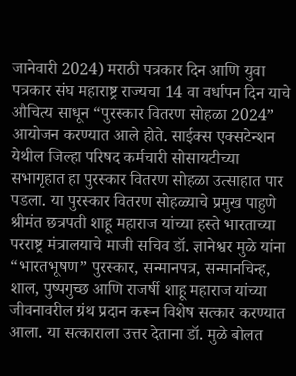जानेवारी 2024) मराठी पत्रकार दिन आणि युवा पत्रकार संघ महाराष्ट्र राज्यचा 14 वा वर्धापन दिन याचे औचित्य साधून “पुरस्कार वितरण सोहळा 2024” आयोजन करण्यात आले होते. साईक्स एक्सटेन्शन येथील जिल्हा परिषद कर्मचारी सोसायटीच्या सभागृहात हा पुरस्कार वितरण सोहळा उत्साहात पार पडला. या पुरस्कार वितरण सोहळ्याचे प्रमुख पाहुणे श्रीमंत छत्रपती शाहू महाराज यांच्या हस्ते भारताच्या परराष्ट्र मंत्रालयाचे माजी सचिव डॉ. ज्ञानेश्वर मुळे यांना “भारतभूषण” पुरस्कार, सन्मानपत्र, सन्मानचिन्ह, शाल, पुष्पगुच्छ आणि राजर्षी शाहू महाराज यांच्या जीवनावरील ग्रंथ प्रदान करून विशेष सत्कार करण्यात आला. या सत्काराला उत्तर देताना डॉ. मुळे बोलत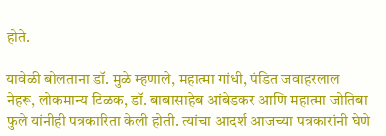होते.

यावेळी बोलताना डॉ. मुळे म्हणाले, महात्मा गांधी, पंडित जवाहरलाल नेहरू, लोकमान्य टिळक, डॉ. बाबासाहेब आंबेडकर आणि महात्मा जोतिबा फुले यांनीही पत्रकारिता केली होती. त्यांचा आदर्श आजच्या पत्रकारांनी घेणे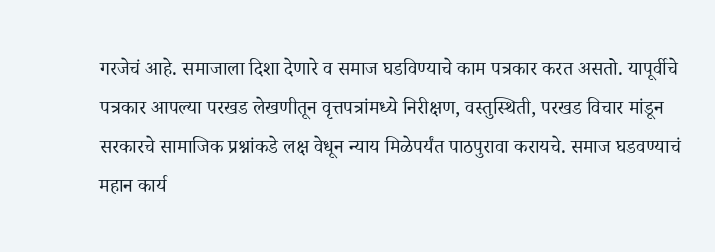गरजेचं आहे. समाजाला दिशा देणारे व समाज घडविण्याचे काम पत्रकार करत असतो. यापूर्वीचे पत्रकार आपल्या परखड लेखणीतून वृत्तपत्रांमध्ये निरीक्षण, वस्तुस्थिती, परखड विचार मांडून सरकारचे सामाजिक प्रश्नांकडे लक्ष वेधून न्याय मिळेपर्यंत पाठपुरावा करायचे. समाज घडवण्याचं महान कार्य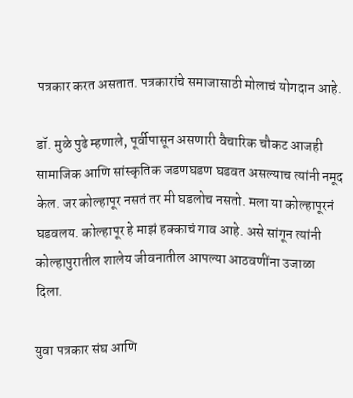पत्रकार करत असतात. पत्रकारांचे समाजासाठी मोलाचं योगदान आहे.

डॉ. मुळे पुढे म्हणाले, पूर्वीपासून असणारी वैचारिक चौकट आजही सामाजिक आणि सांस्कृतिक जडणघडण घडवत असल्याच त्यांनी नमूद केल. जर कोल्हापूर नसतं तर मी घडलोच नसतो. मला या कोल्हापूरनं घडवलय. कोल्हापूर हे माझं हक्काचं गाव आहे. असे सांगून त्यांनी कोल्हापुरातील शालेय जीवनातील आपल्या आठवणींना उजाळा दिला.

युवा पत्रकार संघ आणि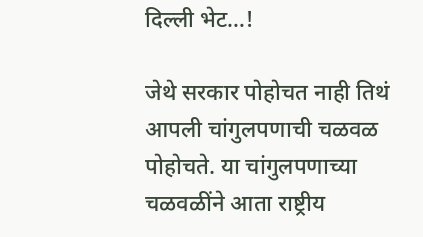दिल्ली भेट…!

जेथे सरकार पोहोचत नाही तिथं आपली चांगुलपणाची चळवळ पोहोचते. या चांगुलपणाच्या चळवळींने आता राष्ट्रीय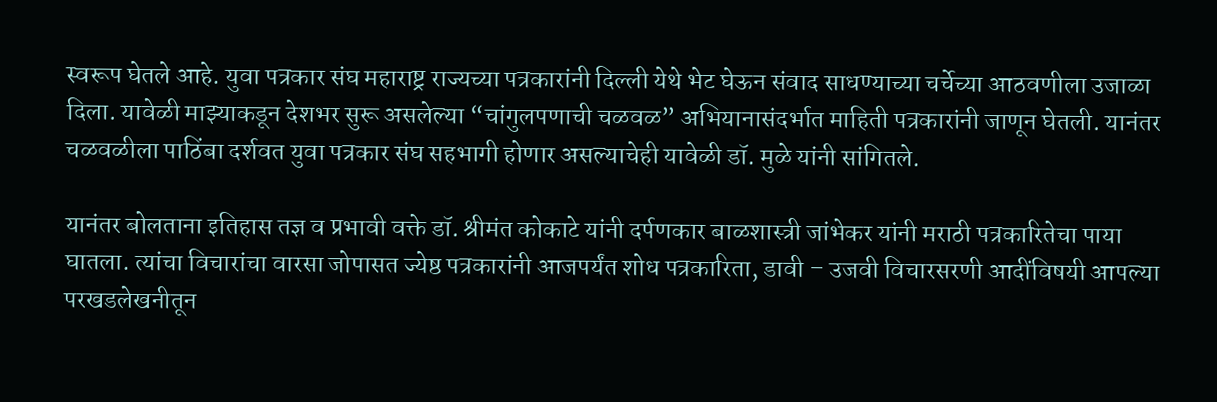स्वरूप घेतले आहे. युवा पत्रकार संघ महाराष्ट्र राज्यच्या पत्रकारांनी दिल्ली येथे भेट घेऊन संवाद साधण्याच्या चर्चेच्या आठवणीला उजाळा दिला. यावेळी माझ्याकडून देशभर सुरू असलेल्या “चांगुलपणाची चळवळ” अभियानासंदर्भात माहिती पत्रकारांनी जाणून घेतली. यानंतर चळवळीला पाठिंबा दर्शवत युवा पत्रकार संघ सहभागी होणार असल्याचेही यावेळी डॉ. मुळे यांनी सांगितले.

यानंतर बोलताना इतिहास तज्ञ व प्रभावी वक्ते डॉ. श्रीमंत कोकाटे यांनी दर्पणकार बाळशास्त्री जांभेकर यांनी मराठी पत्रकारितेचा पाया घातला. त्यांचा विचारांचा वारसा जोपासत ज्येष्ठ पत्रकारांनी आजपर्यंत शोध पत्रकारिता, डावी – उजवी विचारसरणी आदींविषयी आपल्या परखडलेखनीतून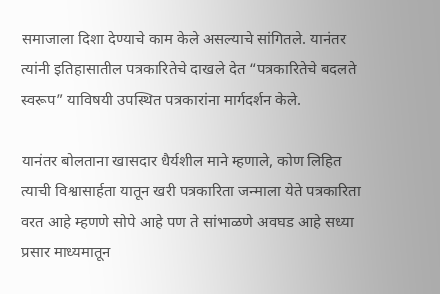समाजाला दिशा देण्याचे काम केले असल्याचे सांगितले. यानंतर त्यांनी इतिहासातील पत्रकारितेचे दाखले देत “पत्रकारितेचे बदलते स्वरूप” याविषयी उपस्थित पत्रकारांना मार्गदर्शन केले.

यानंतर बोलताना खासदार धैर्यशील माने म्हणाले, कोण लिहित त्याची विश्वासार्हता यातून खरी पत्रकारिता जन्माला येते पत्रकारिता वरत आहे म्हणणे सोपे आहे पण ते सांभाळणे अवघड आहे सध्या प्रसार माध्यमातून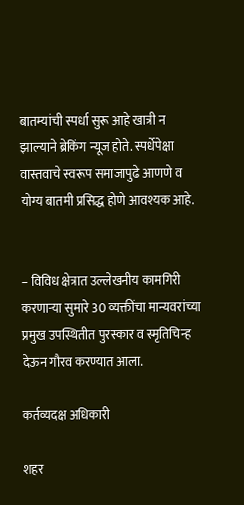बातम्यांची स्पर्धा सुरू आहे खात्री न झाल्याने ब्रेकिंग न्यूज होते. स्पर्धेपेक्षा वास्तवाचे स्वरूप समाजापुढे आणणे व योग्य बातमी प्रसिद्ध होणे आवश्यक आहे.


– विविध क्षेत्रात उल्लेखनीय कामगिरी करणाऱ्या सुमारे 30 व्यक्तींचा मान्यवरांच्या प्रमुख उपस्थितीत पुरस्कार व स्मृतिचिन्ह देऊन गौरव करण्यात आला.

कर्तव्यदक्ष अधिकारी

शहर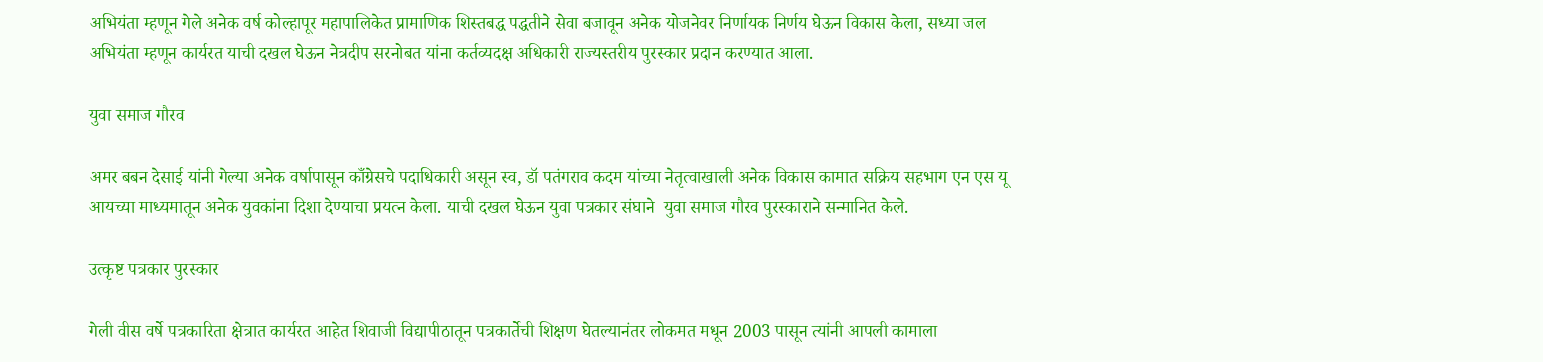अभियंता म्हणून गेले अनेक वर्ष कोल्हापूर महापालिकेत प्रामाणिक शिस्तबद्ध पद्धतीने सेवा बजावून अनेक योजनेवर निर्णायक निर्णय घेऊन विकास केला, सध्या जल अभियंता म्हणून कार्यरत याची दखल घेऊन नेत्रदीप सरनोबत यांना कर्तव्यदक्ष अधिकारी राज्यस्तरीय पुरस्कार प्रदान करण्यात आला.

युवा समाज गौरव

अमर बबन देसाई यांनी गेल्या अनेक वर्षापासून काँग्रेसचे पदाधिकारी असून स्व, डॉ पतंगराव कदम यांच्या नेतृत्वाखाली अनेक विकास कामात सक्रिय सहभाग एन एस यू आयच्या माध्यमातून अनेक युवकांना दिशा देण्याचा प्रयत्न केला. याची दखल घेऊन युवा पत्रकार संघाने  युवा समाज गौरव पुरस्काराने सन्मानित केले.

उत्कृष्ट पत्रकार पुरस्कार

गेली वीस वर्षे पत्रकारिता क्षेत्रात कार्यरत आहेत शिवाजी विद्यापीठातून पत्रकार्तेची शिक्षण घेतल्यानंतर लोकमत मधून 2003 पासून त्यांनी आपली कामाला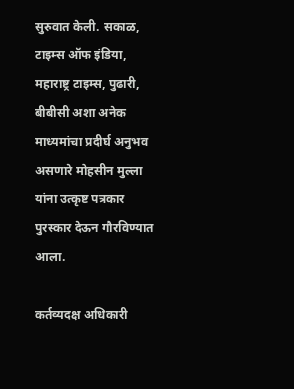सुरुवात केली. सकाळ, टाइम्स ऑफ इंडिया, महाराष्ट्र टाइम्स, पुढारी, बीबीसी अशा अनेक माध्यमांचा प्रदीर्घ अनुभव असणारे मोहसीन मुल्ला यांना उत्कृष्ट पत्रकार पुरस्कार देऊन गौरविण्यात आला.

कर्तव्यदक्ष अधिकारी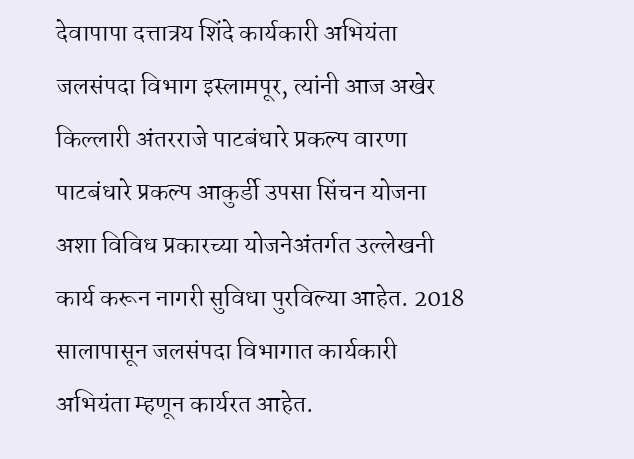देवापापा दत्तात्रय शिंदे कार्यकारी अभियंता जलसंपदा विभाग इस्लामपूर, त्यांनी आज अखेर किल्लारी अंतरराजे पाटबंधारे प्रकल्प वारणा पाटबंधारे प्रकल्प आकुर्डी उपसा सिंचन योजना अशा विविध प्रकारच्या योजनेअंतर्गत उल्लेखनी कार्य करून नागरी सुविधा पुरविल्या आहेत. 2018 सालापासून जलसंपदा विभागात कार्यकारी अभियंता म्हणून कार्यरत आहेत.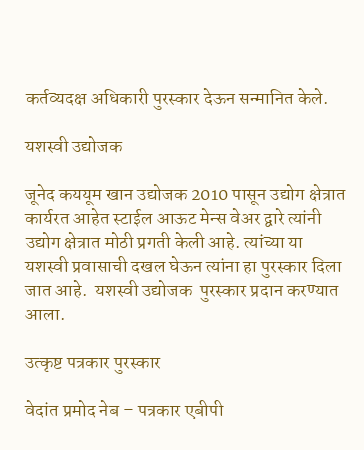कर्तव्यदक्ष अधिकारी पुरस्कार देऊन सन्मानित केले.

यशस्वी उद्योजक

जूनेद कययूम खान उद्योजक 2010 पासून उद्योग क्षेत्रात कार्यरत आहेत स्टाईल आऊट मेन्स वेअर द्वारे त्यांनी उद्योग क्षेत्रात मोठी प्रगती केली आहे. त्यांच्या या यशस्वी प्रवासाची दखल घेऊन त्यांना हा पुरस्कार दिला जात आहे.  यशस्वी उद्योजक  पुरस्कार प्रदान करण्यात आला.

उत्कृष्ट पत्रकार पुरस्कार

वेदांत प्रमोद नेब – पत्रकार एबीपी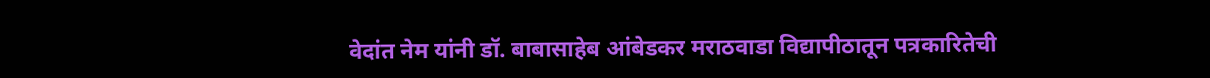वेदांत नेम यांनी डॉ. बाबासाहेब आंबेडकर मराठवाडा विद्यापीठातून पत्रकारितेची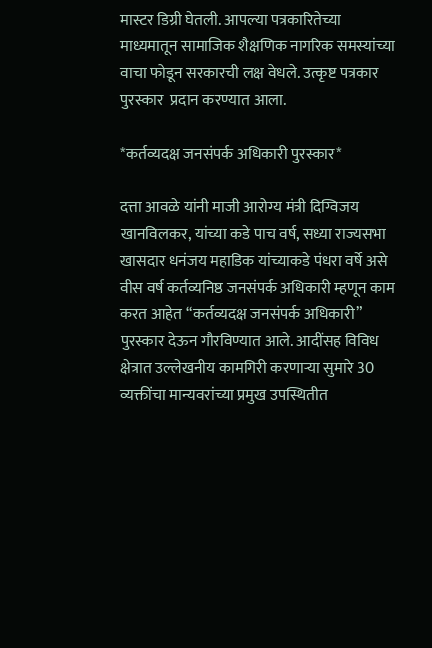मास्टर डिग्री घेतली. आपल्या पत्रकारितेच्या माध्यमातून सामाजिक शैक्षणिक नागरिक समस्यांच्या वाचा फोडून सरकारची लक्ष वेधले. उत्कृष्ट पत्रकार पुरस्कार  प्रदान करण्यात आला.

*कर्तव्यदक्ष जनसंपर्क अधिकारी पुरस्कार*

दत्ता आवळे यांनी माजी आरोग्य मंत्री दिग्विजय खानविलकर, यांच्या कडे पाच वर्ष, सध्या राज्यसभा खासदार धनंजय महाडिक यांच्याकडे पंधरा वर्षे असे वीस वर्ष कर्तव्यनिष्ठ जनसंपर्क अधिकारी म्हणून काम करत आहेत “कर्तव्यदक्ष जनसंपर्क अधिकारी” पुरस्कार देऊन गौरविण्यात आले. आदींसह विविध क्षेत्रात उल्लेखनीय कामगिरी करणाऱ्या सुमारे 30 व्यक्तींचा मान्यवरांच्या प्रमुख उपस्थितीत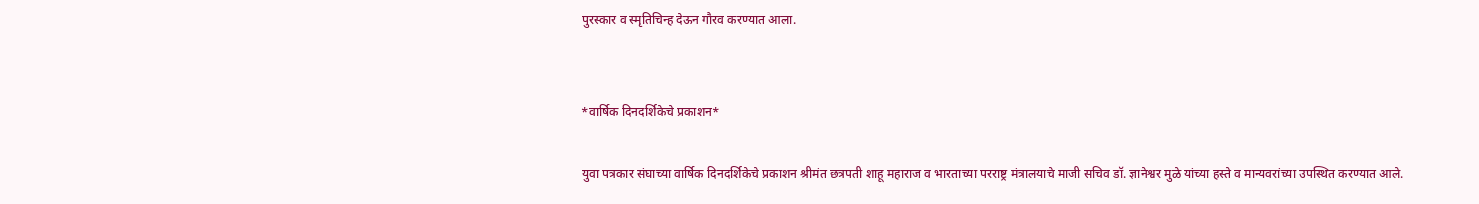पुरस्कार व स्मृतिचिन्ह देऊन गौरव करण्यात आला.


*वार्षिक दिनदर्शिकेचे प्रकाशन*

युवा पत्रकार संघाच्या वार्षिक दिनदर्शिकेचे प्रकाशन श्रीमंत छत्रपती शाहू महाराज व भारताच्या परराष्ट्र मंत्रालयाचे माजी सचिव डॉ. ज्ञानेश्वर मुळे यांच्या हस्ते व मान्यवरांच्या उपस्थित करण्यात आले.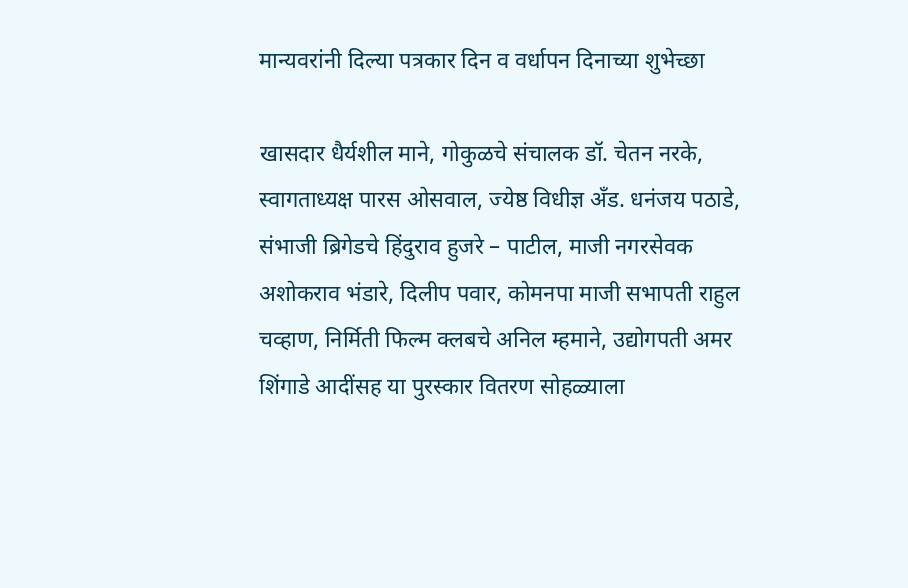मान्यवरांनी दिल्या पत्रकार दिन व वर्धापन दिनाच्या शुभेच्छा

खासदार धैर्यशील माने, गोकुळचे संचालक डॉ. चेतन नरके, स्वागताध्यक्ष पारस ओसवाल, ज्येष्ठ विधीज्ञ अँड. धनंजय पठाडे, संभाजी ब्रिगेडचे हिंदुराव हुजरे – पाटील, माजी नगरसेवक अशोकराव भंडारे, दिलीप पवार, कोमनपा माजी सभापती राहुल चव्हाण, निर्मिती फिल्म क्लबचे अनिल म्हमाने, उद्योगपती अमर शिंगाडे आदींसह या पुरस्कार वितरण सोहळ्याला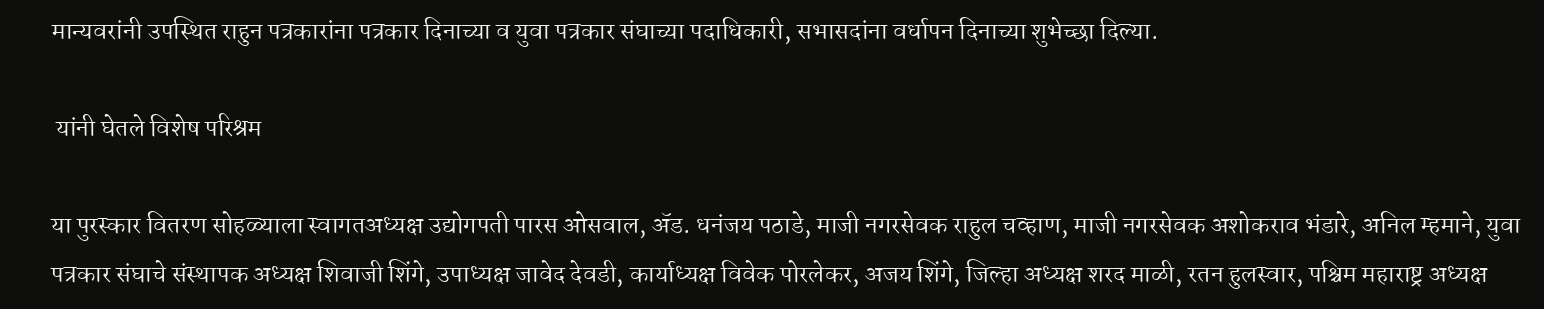मान्यवरांनी उपस्थित राहुन पत्रकारांना पत्रकार दिनाच्या व युवा पत्रकार संघाच्या पदाधिकारी, सभासदांना वर्धापन दिनाच्या शुभेच्छा दिल्या.

 यांनी घेतले विशेष परिश्रम

या पुरस्कार वितरण सोहळ्याला स्वागतअध्यक्ष उद्योगपती पारस ओसवाल, ॲड. धनंजय पठाडे, माजी नगरसेवक राहुल चव्हाण, माजी नगरसेवक अशोकराव भंडारे, अनिल म्हमाने, युवा पत्रकार संघाचे संस्थापक अध्यक्ष शिवाजी शिंगे, उपाध्यक्ष जावेद देवडी, कार्याध्यक्ष विवेक पोरलेकर, अजय शिंगे, जिल्हा अध्यक्ष शरद माळी, रतन हुलस्वार, पश्चिम महाराष्ट्र अध्यक्ष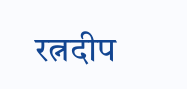रत्नदीप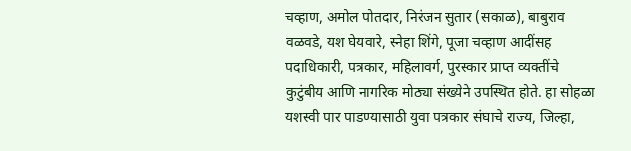चव्हाण, अमोल पोतदार, निरंजन सुतार (सकाळ), बाबुराव वळवडे, यश घेयवारे, स्नेहा शिंगे, पूजा चव्हाण आदींसह पदाधिकारी, पत्रकार, महिलावर्ग, पुरस्कार प्राप्त व्यक्तींचे कुटुंबीय आणि नागरिक मोठ्या संख्येने उपस्थित होते. हा सोहळा यशस्वी पार पाडण्यासाठी युवा पत्रकार संघाचे राज्य, जिल्हा,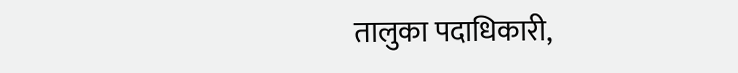तालुका पदाधिकारी,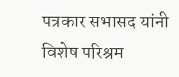पत्रकार सभासद यांनी विशेष परिश्रम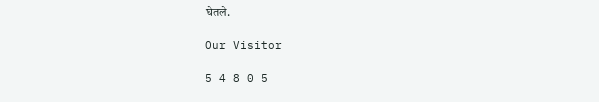घेतले.

Our Visitor

5 4 8 0 5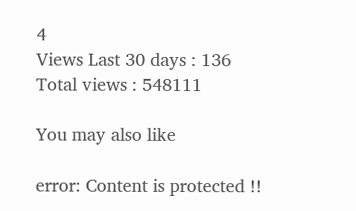4
Views Last 30 days : 136
Total views : 548111

You may also like

error: Content is protected !!